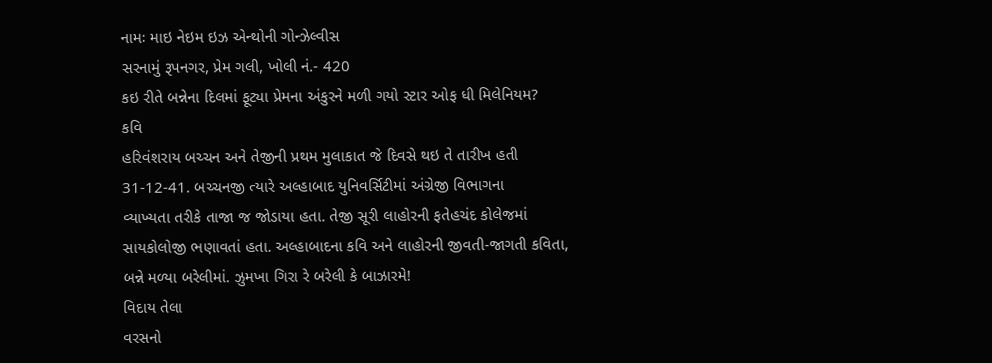નામઃ માઇ નેઇમ ઇઝ એન્થોની ગોન્ઝેલ્વીસ
સરનામું રૂપનગર, પ્રેમ ગલી, ખોલી નં.- 420
કઇ રીતે બન્નેના દિલમાં ફૂટ્યા પ્રેમના અંકુરને મળી ગયો સ્ટાર ઓફ ધી મિલેનિયમ?
કવિ
હરિવંશરાય બચ્ચન અને તેજીની પ્રથમ મુલાકાત જે દિવસે થઇ તે તારીખ હતી
31-12-41. બચ્ચનજી ત્યારે અલ્હાબાદ યુનિવર્સિટીમાં અંગ્રેજી વિભાગના
વ્યાખ્યતા તરીકે તાજા જ જોડાયા હતા. તેજી સૂરી લાહોરની ફતેહચંદ કોલેજમાં
સાયકોલોજી ભણાવતાં હતા. અલ્હાબાદના કવિ અને લાહોરની જીવતી-જાગતી કવિતા,
બન્ને મળ્યા બરેલીમાં. ઝુમખા ગિરા રે બરેલી કે બાઝારમે!
વિદાય તેલા
વરસનો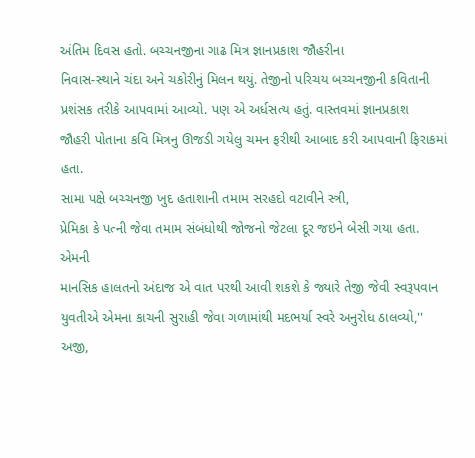અંતિમ દિવસ હતો. બચ્ચનજીના ગાઢ મિત્ર જ્ઞાનપ્રકાશ જૌહરીના
નિવાસ-સ્થાને ચંદા અને ચકોરીનું મિલન થયું. તેજીનો પરિચય બચ્ચનજીની કવિતાની
પ્રશંસક તરીકે આપવામાં આવ્યો. પણ એ અર્ધસત્ય હતું. વાસ્તવમાં જ્ઞાનપ્રકાશ
જૌહરી પોતાના કવિ મિત્રનુ ઊજડી ગયેલુ ચમન ફરીથી આબાદ કરી આપવાની ફિરાકમાં
હતા.
સામા પક્ષે બચ્ચનજી ખુદ હતાશાની તમામ સરહદો વટાવીને સ્ત્રી,
પ્રેમિકા કે પત્ની જેવા તમામ સંબંધોથી જોજનો જેટલા દૂર જઇને બેસી ગયા હતા.
એમની
માનસિક હાલતનો અંદાજ એ વાત પરથી આવી શકશે કે જ્યારે તેજી જેવી સ્વરૂપવાન
યુવતીએ એમના કાચની સુરાહી જેવા ગળામાંથી મદભર્યા સ્વરે અનુરોધ ઠાલવ્યો,''
અજી,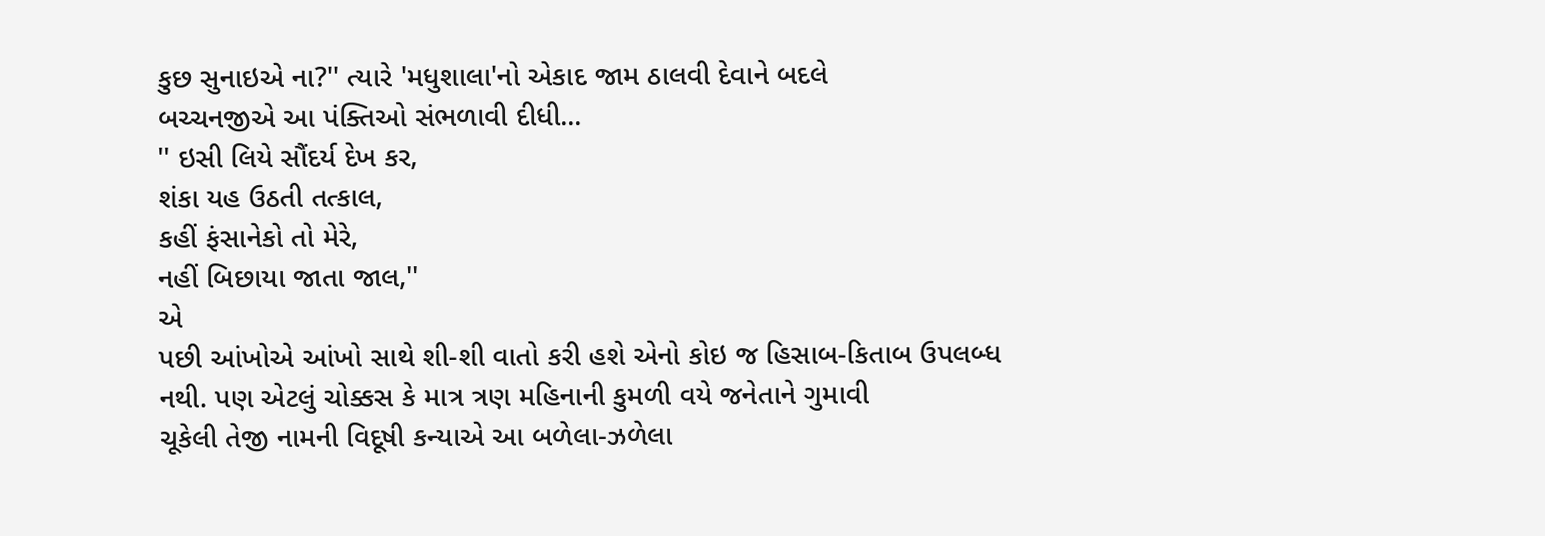કુછ સુનાઇએ ના?'' ત્યારે 'મધુશાલા'નો એકાદ જામ ઠાલવી દેવાને બદલે
બચ્ચનજીએ આ પંક્તિઓ સંભળાવી દીધી...
'' ઇસી લિયે સૌંદર્ય દેખ કર,
શંકા યહ ઉઠતી તત્કાલ,
કહીં ફંસાનેકો તો મેરે,
નહીં બિછાયા જાતા જાલ,''
એ
પછી આંખોએ આંખો સાથે શી-શી વાતો કરી હશે એનો કોઇ જ હિસાબ-કિતાબ ઉપલબ્ધ
નથી. પણ એટલું ચોક્કસ કે માત્ર ત્રણ મહિનાની કુમળી વયે જનેતાને ગુમાવી
ચૂકેલી તેજી નામની વિદૂષી કન્યાએ આ બળેલા-ઝળેલા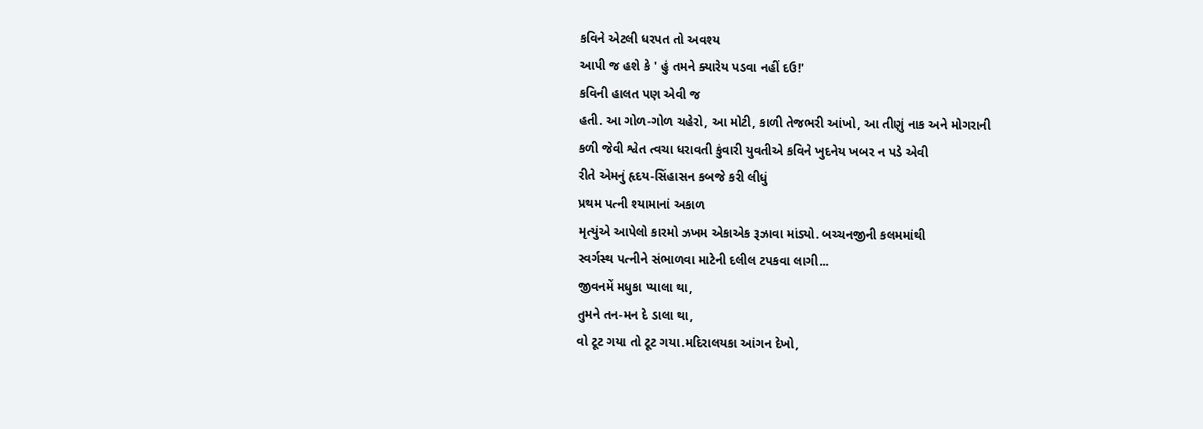કવિને એટલી ધરપત તો અવશ્ય
આપી જ હશે કે ' હું તમને ક્યારેય પડવા નહીં દઉ!'
કવિની હાલત પણ એવી જ
હતી. આ ગોળ-ગોળ ચહેરો, આ મોટી, કાળી તેજભરી આંખો, આ તીણું નાક અને મોગરાની
કળી જેવી શ્વેત ત્વચા ધરાવતી કુંવારી યુવતીએ કવિને ખુદનેય ખબર ન પડે એવી
રીતે એમનું હૃદય-સિંહાસન કબજે કરી લીધું
પ્રથમ પત્ની શ્યામાનાં અકાળ
મૃત્યુંએ આપેલો કારમો ઝખમ એકાએક રૂઝાવા માંડ્યો. બચ્ચનજીની કલમમાંથી
સ્વર્ગસ્થ પત્નીને સંભાળવા માટેની દલીલ ટપકવા લાગી...
જીવનમેં મધુકા પ્યાલા થા,
તુમને તન-મન દે ડાલા થા,
વો ટૂટ ગયા તો ટૂટ ગયા.મદિરાલયકા આંગન દેખો,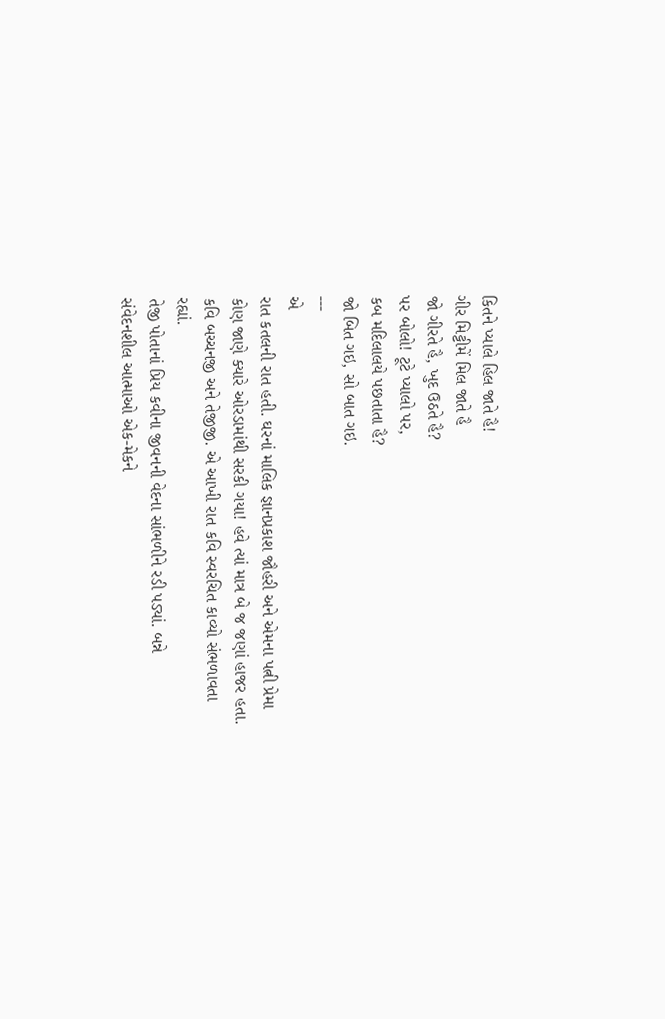કિતને પ્યાલે હિલ જાતે હૈ!
ગીર મિટ્ટીમેં મિલ જાતે હૈ
જો ગીરતે હૈ, ખુદ ઉઠતે હૈ?
પર બોલો! ટૂટે પ્યાલો પર,
કબ મદિલાલયે પછતાતા હૈ?
જો બિત ગઇ, સો બાત ગઇ.
---
એ
રાત કતલની રાત હતી. ઘરનાં માલિક જ્ઞાનપ્રકાશ જૌહરી અને એમના પત્ની પ્રેમા
કોણ જાણે ક્યારે ઓરડામાંથી સરકી ગયા! હવે ત્યાં માત્ર બે જ જણાં હાજર હતા.
કવિ બચ્ચનજી અને તેજીજી. એ આખી રાત કવિ સ્વરચિત કાવ્યો સંભળાવતા રહ્યાં.
તેજી પોતાનાં પ્રિય કવીના જીવનની વેદના સાંભળીને રડી પડ્યાં. બન્ને
સંવેદનશીલ આત્માઓ એક-મેકને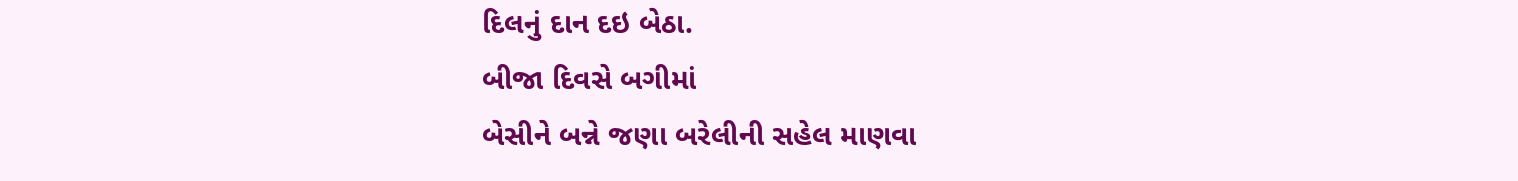દિલનું દાન દઇ બેઠા.
બીજા દિવસે બગીમાં
બેસીને બન્ને જણા બરેલીની સહેલ માણવા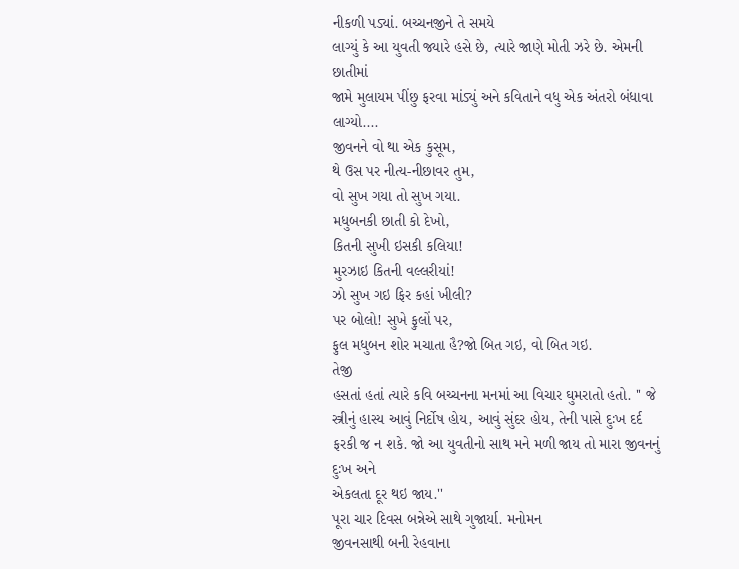નીકળી પડ્યાં. બચ્ચનજીને તે સમયે
લાગ્યું કે આ યુવતી જ્યારે હસે છે, ત્યારે જાણે મોતી ઝરે છે. એમની છાતીમાં
જામે મુલાયમ પીંછુ ફરવા માંડ્યું અને કવિતાને વધુ એક અંતરો બંધાવા
લાગ્યો....
જીવનને વો થા એક કુસૂમ,
થે ઉસ પર નીત્ય-નીછાવર તુમ,
વો સુખ ગયા તો સુખ ગયા.
મધુબનકી છાતી કો દેખો,
કિતની સુખી ઇસકી કલિયા!
મુરઝાઇ કિતની વલ્લરીયાં!
ઝો સુખ ગઇ ફિર કહાં ખીલી?
પર બોલો! સુખે ફુલોં પર,
ફુલ મધુબન શોર મચાતા હૈ?જો બિત ગઇ, વો બિત ગઇ.
તેજી
હસતાં હતાં ત્યારે કવિ બચ્ચનના મનમાં આ વિચાર ઘુમરાતો હતો. '' જે
સ્ત્રીનું હાસ્ય આવું નિર્દોષ હોય, આવું સુંદર હોય, તેની પાસે દુઃખ દર્દ
ફરકી જ ન શકે. જો આ યુવતીનો સાથ મને મળી જાય તો મારા જીવનનું દુઃખ અને
એકલતા દૂર થઇ જાય.''
પૂરા ચાર દિવસ બન્નેએ સાથે ગુજાર્યા. મનોમન
જીવનસાથી બની રેહવાના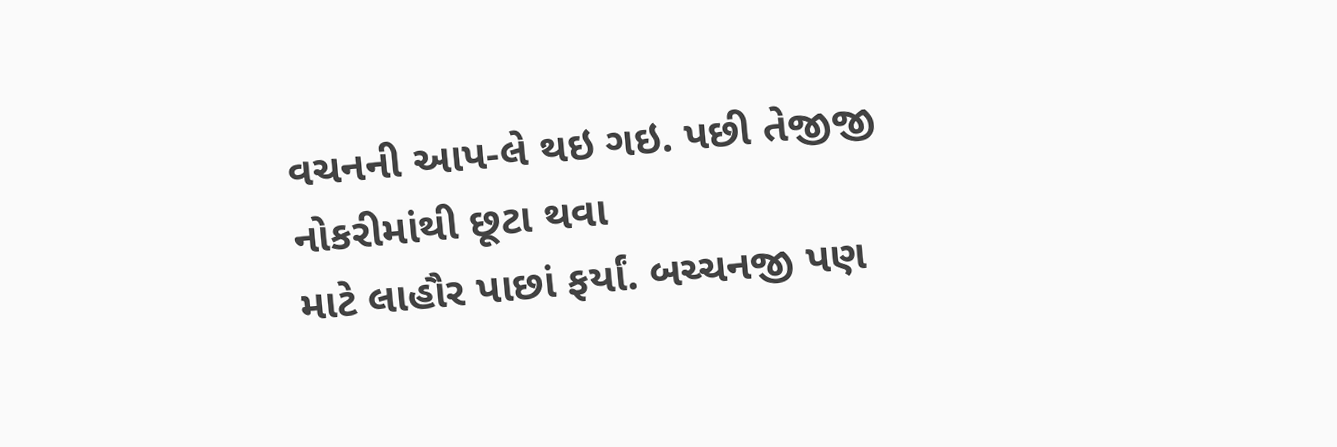વચનની આપ-લે થઇ ગઇ. પછી તેજીજી નોકરીમાંથી છૂટા થવા
માટે લાહૌર પાછાં ફર્યાં. બચ્ચનજી પણ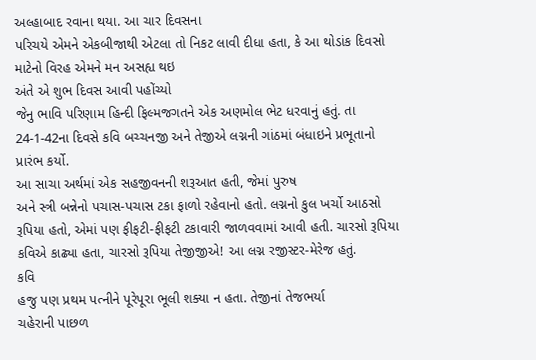અલ્હાબાદ રવાના થયા. આ ચાર દિવસના
પરિચયે એમને એકબીજાથી એટલા તો નિકટ લાવી દીધા હતા, કે આ થોડાંક દિવસો
માટેનો વિરહ એમને મન અસહ્ય થઇ
અંતે એ શુભ દિવસ આવી પહોંચ્યો
જેનુ ભાવિ પરિણામ હિન્દી ફિલ્મજગતને એક અણમોલ ભેટ ધરવાનું હતું. તા
24-1-42ના દિવસે કવિ બચ્ચનજી અને તેજીએ લગ્નની ગાંઠમાં બંધાઇને પ્રભૂતાનો
પ્રારંભ કર્યો.
આ સાચા અર્થમાં એક સહજીવનની શરૂઆત હતી, જેમાં પુરુષ
અને સ્ત્રી બન્નેનો પચાસ-પચાસ ટકા ફાળો રહેવાનો હતો. લગ્નનો કુલ ખર્ચો આઠસો
રૂપિયા હતો, એમાં પણ ફીફટી-ફીફટી ટકાવારી જાળવવામાં આવી હતી. ચારસો રૂપિયા
કવિએ કાઢ્યા હતા, ચારસો રૂપિયા તેજીજીએ! આ લગ્ન રજીસ્ટર-મેરેજ હતું.
કવિ
હજુ પણ પ્રથમ પત્નીને પૂરેપૂરા ભૂલી શક્યા ન હતા. તેજીનાં તેજભર્યા
ચહેરાની પાછળ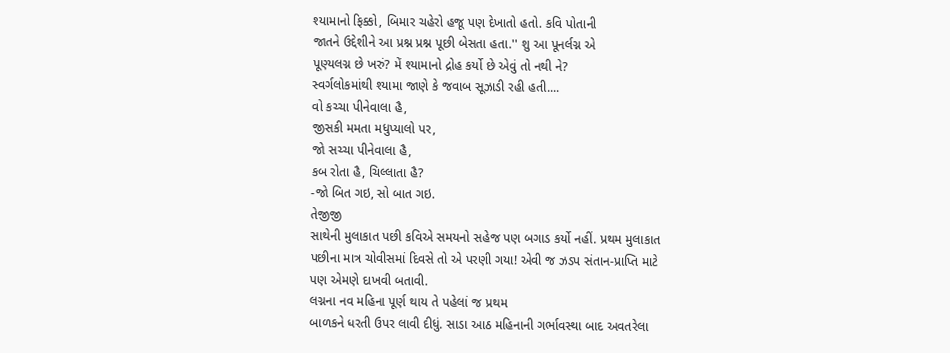શ્યામાનો ફિક્કો, બિમાર ચહેરો હજૂ પણ દેખાતો હતો. કવિ પોતાની
જાતને ઉદ્દેશીને આ પ્રશ્ન પ્રશ્ન પૂછી બેસતા હતા.'' શુ આ પૂનર્લગ્ન એ
પૂણ્યલગ્ન છે ખરું? મેં શ્યામાનો દ્રોહ કર્યો છે એવું તો નથી ને?
સ્વર્ગલોકમાંથી શ્યામા જાણે કે જવાબ સૂઝાડી રહી હતી....
વો કચ્ચા પીનેવાલા હૈ,
જીસકી મમતા મધુપ્યાલો પર,
જો સચ્ચા પીનેવાલા હૈ,
કબ રોતા હૈ, ચિલ્લાતા હૈ?
-જો બિત ગઇ, સો બાત ગઇ.
તેજીજી
સાથેની મુલાકાત પછી કવિએ સમયનો સહેજ પણ બગાડ કર્યો નહીં. પ્રથમ મુલાકાત
પછીના માત્ર ચોવીસમાં દિવસે તો એ પરણી ગયા! એવી જ ઝડપ સંતાન-પ્રાપ્તિ માટે
પણ એમણે દાખવી બતાવી.
લગ્નના નવ મહિના પૂર્ણ થાય તે પહેલાં જ પ્રથમ
બાળકને ધરતી ઉપર લાવી દીધું. સાડા આઠ મહિનાની ગર્ભાવસ્થા બાદ અવતરેલા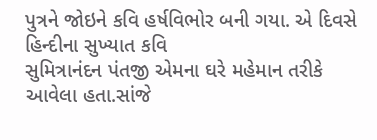પુત્રને જોઇને કવિ હર્ષવિભોર બની ગયા. એ દિવસે હિન્દીના સુખ્યાત કવિ
સુમિત્રાનંદન પંતજી એમના ઘરે મહેમાન તરીકે આવેલા હતા.સાંજે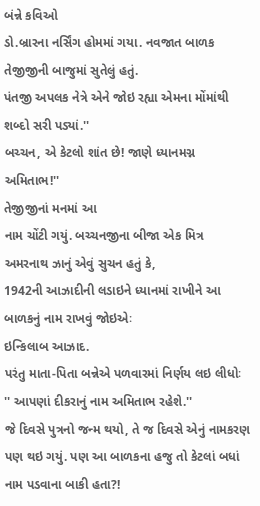બંન્ને કવિઓ
ડો.બ્રારના નર્સિંગ હોમમાં ગયા. નવજાત બાળક તેજીજીની બાજુમાં સુતેલું હતું.
પંતજી અપલક નેત્રે એને જોઇ રહ્યા એમના મોંમાંથી શબ્દો સરી પડ્યાં.''
બચ્ચન, એ કેટલો શાંત છે! જાણે ધ્યાનમગ્ન અમિતાભ!''
તેજીજીનાં મનમાં આ
નામ ચોંટી ગયું. બચ્ચનજીના બીજા એક મિત્ર અમરનાથ ઝાનું એવું સુચન હતું કે,
1942ની આઝાદીની લડાઇને ધ્યાનમાં રાખીને આ બાળકનું નામ રાખવું જોઇએઃ
ઇન્કિલાબ આઝાદ.
પરંતુ માતા-પિતા બન્નેએ પળવારમાં નિર્ણય લઇ લીધોઃ '' આપણાં દીકરાનું નામ અમિતાભ રહેશે.''
જે દિવસે પુત્રનો જન્મ થયો, તે જ દિવસે એનું નામકરણ પણ થઇ ગયું. પણ આ બાળકના હજુ તો કેટલાં બધાં નામ પડવાના બાકી હતા?!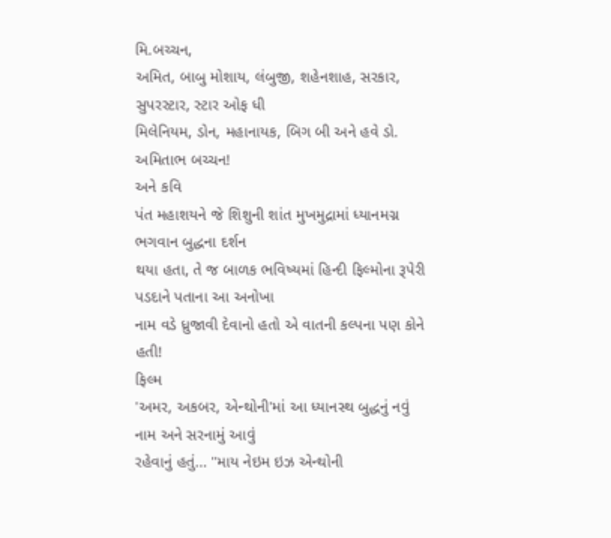મિ.બચ્ચન,
અમિત, બાબુ મોશાય, લંબુજી, શહેનશાહ, સરકાર, સુપરસ્ટાર, સ્ટાર ઓફ ધી
મિલેનિયમ, ડોન, મહાનાયક, બિગ બી અને હવે ડો. અમિતાભ બચ્ચન!
અને કવિ
પંત મહાશયને જે શિશુની શાંત મુખમુદ્રામાં ધ્યાનમગ્ન ભગવાન બુદ્ધના દર્શન
થયા હતા, તે જ બાળક ભવિષ્યમાં હિન્દી ફિલ્મોના રૂપેરી પડદાને પતાના આ અનોખા
નામ વડે ધ્રુજાવી દેવાનો હતો એ વાતની કલ્પના પણ કોને હતી!
ફિલ્મ
'અમર, અકબર, એન્થોની'માં આ ધ્યાનસ્થ બુદ્ધનું નવું નામ અને સરનામું આવું
રહેવાનું હતું... ''માય નેઇમ ઇઝ એન્થોની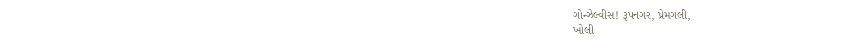ગોન્ઝેલ્વીસ! રૂપનગર, પ્રેમગલી,
ખોલી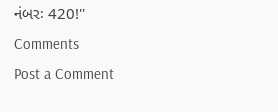નંબરઃ 420!''
Comments
Post a Comment